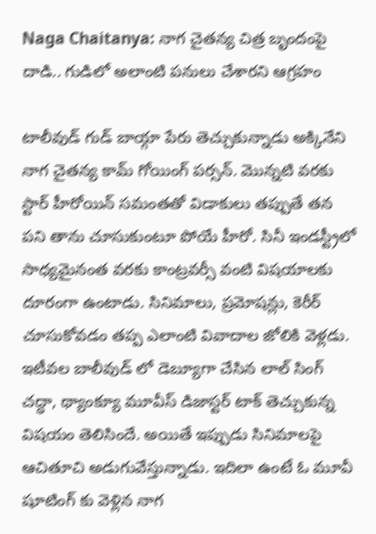Naga Chaitanya: నాగ చైతన్య చిత్ర బృందంపై దాడి.. గుడిలో అలాంటి పనులు చేశారని ఆగ్రహం

టాలీవుడ్ గుడ్ బాయ్గా పేరు తెచ్చుకున్నాడు అక్కినేని నాగ చైతన్య కామ్ గోయింగ్ పర్సన్. మొన్నటి వరకు స్టార్ హీరోయిన్ సమంతతో విడాకులు తప్పుతే తన పని తాను చూసుకుంటూ పోయే హీరో. సినీ ఇండస్ట్రీలో సాధ్యమైనంత వరకు కాంట్రవర్సీ వంటి విషయాలకు దూరంగా ఉంటాడు. సినిమాలు, ప్రమోషన్లు, కెరీర్ చూసుకోవడం తప్ప ఎలాంటి వివాదాల జోలికి వెళ్లడు. ఇటీవల బాలీవుడ్ లో డెబ్యూగా చేసిన లాల్ సింగ్ చద్ధా, థ్యాంక్యూ మూవీస్ డిజాస్టర్ టాక్ తెచ్చుకున్న విషయం తెలిసిందే. అయితే ఇప్పుడు సినిమాలపై ఆచితూచి అడుగువేస్తున్నాడు. ఇదిలా ఉంటే ఓ మూవీ షూటింగ్ కు వెళ్లిన నాగ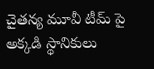చైతన్య మూవీ టీమ్ పై అక్కడి స్థానికులు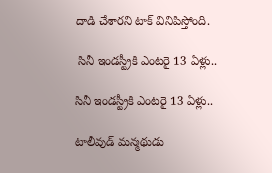దాడి చేశారని టాక్ వినిపిస్తోంది.

 సినీ ఇండస్ట్రీకి ఎంటరై 13 ఏళ్లు..

సినీ ఇండస్ట్రీకి ఎంటరై 13 ఏళ్లు..

టాలీవుడ్ మన్మథుడు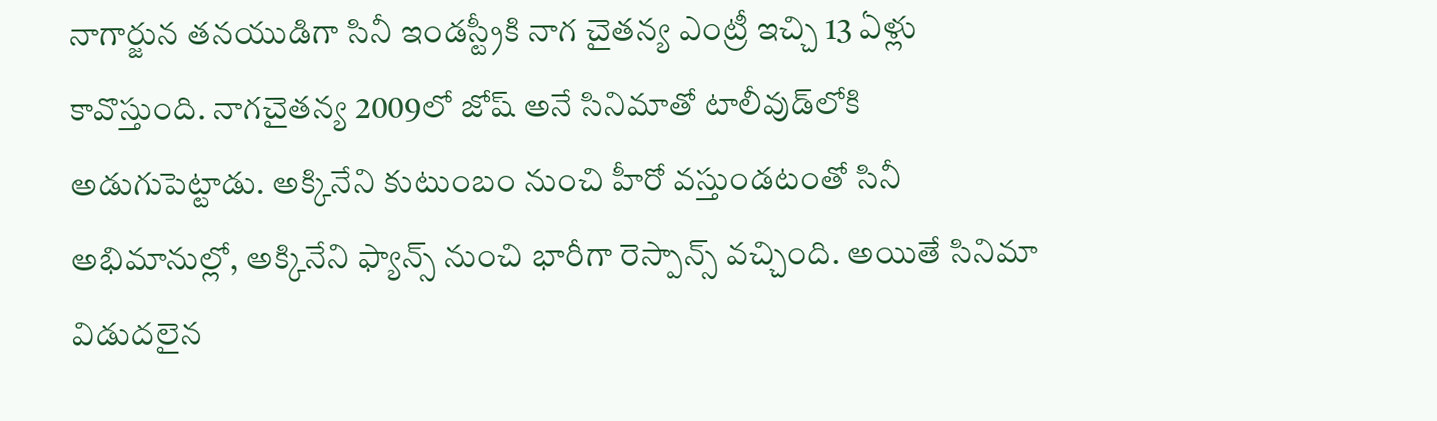నాగార్జున తనయుడిగా సినీ ఇండస్ట్రీకి నాగ చైతన్య ఎంట్రీ ఇచ్చి 13 ఏళ్లు కావొస్తుంది. నాగచైతన్య 2009లో జోష్ అనే సినిమాతో టాలీవుడ్‌లోకి అడుగుపెట్టాడు. అక్కినేని కుటుంబం నుంచి హీరో వస్తుండటంతో సినీ అభిమానుల్లో, అక్కినేని ఫ్యాన్స్‌ నుంచి భారీగా రెస్పాన్స్ వచ్చింది. అయితే సినిమా విడుదలైన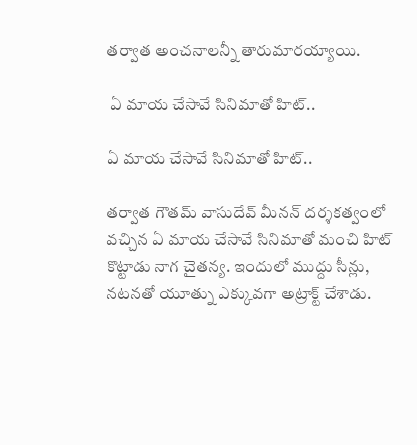తర్వాత అంచనాలన్నీ తారుమారయ్యాయి.

 ఏ మాయ చేసావే సినిమాతో హిట్..

ఏ మాయ చేసావే సినిమాతో హిట్..

తర్వాత గౌతమ్ వాసుదేవ్ మీనన్ దర్శకత్వంలో వచ్చిన ఏ మాయ చేసావే సినిమాతో మంచి హిట్ కొట్టాడు నాగ చైతన్య. ఇందులో ముద్దు సీన్లు, నటనతో యూత్ను ఎక్కువగా అట్రాక్ట్ చేశాడు.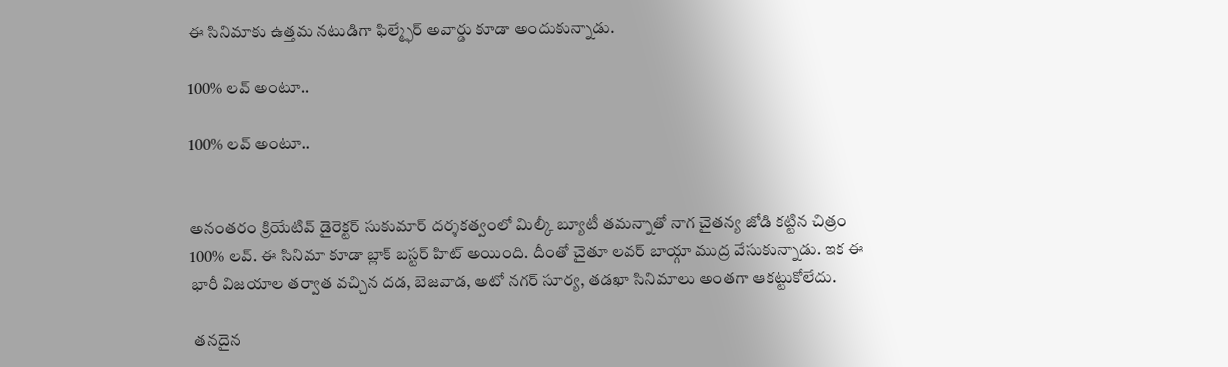ఈ సినిమాకు ఉత్తమ నటుడిగా ఫిల్మ్ఫేర్ అవార్డు కూడా అందుకున్నాడు.

100% లవ్ అంటూ..

100% లవ్ అంటూ..


అనంతరం క్రియేటివ్ డైరెక్టర్ సుకుమార్ దర్శకత్వంలో మిల్కీ బ్యూటీ తమన్నాతో నాగ చైతన్య జోడి కట్టిన చిత్రం 100% లవ్. ఈ సినిమా కూడా బ్లాక్ బస్టర్ హిట్ అయింది. దీంతో చైతూ లవర్ బాయ్గా ముద్ర వేసుకున్నాడు. ఇక ఈ భారీ విజయాల తర్వాత వచ్చిన దడ, బెజవాడ, అటో నగర్ సూర్య, తడఖా సినిమాలు అంతగా ఆకట్టుకోలేదు.

 తనదైన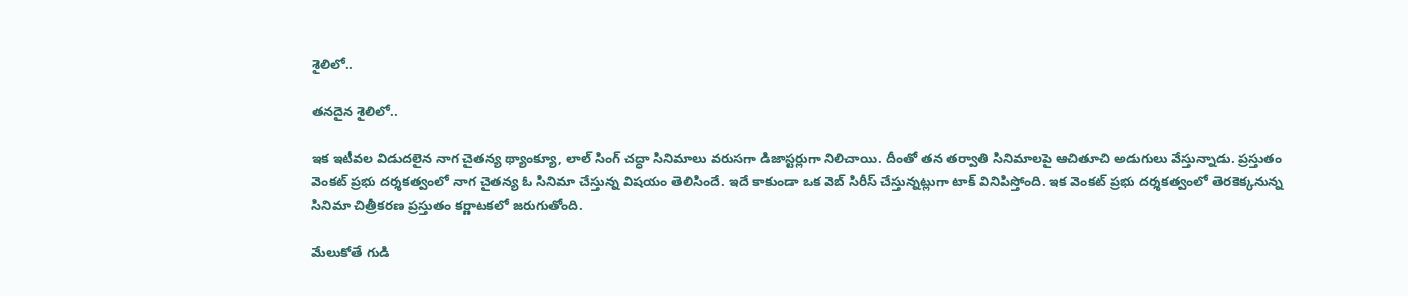శైలిలో..

తనదైన శైలిలో..

ఇక ఇటీవల విడుదలైన నాగ చైతన్య థ్యాంక్యూ, లాల్ సింగ్ చద్ధా సినిమాలు వరుసగా డిజాస్టర్లుగా నిలిచాయి. దీంతో తన తర్వాతి సినిమాలపై ఆచితూచి అడుగులు వేస్తున్నాడు. ప్రస్తుతం వెంకట్ ప్రభు దర్శకత్వంలో నాగ చైతన్య ఓ సినిమా చేస్తున్న విషయం తెలిసిందే. ఇదే కాకుండా ఒక వెబ్ సిరీస్ చేస్తున్నట్లుగా టాక్ వినిపిస్తోంది. ఇక వెంకట్ ప్రభు దర్శకత్వంలో తెరకెక్కనున్న సినిమా చిత్రీకరణ ప్రస్తుతం కర్ణాటకలో జరుగుతోంది.

మేలుకోతే గుడి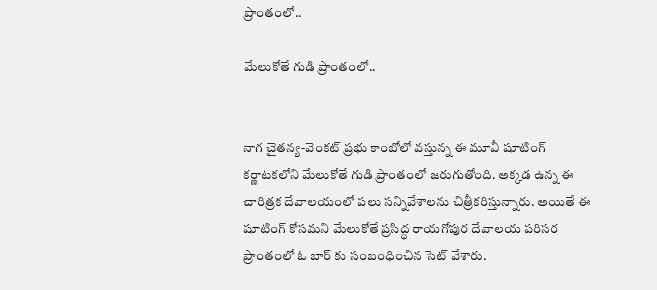ప్రాంతంలో..

మేలుకోతే గుడి ప్రాంతంలో..


నాగ చైతన్య-వెంకట్ ప్రభు కాంబోలో వస్తున్న ఈ మూవీ షూటింగ్ కర్ణాటకలోని మేలుకోతే గుడి ప్రాంతంలో జరుగుతోంది. అక్కడ ఉన్న ఈ చారిత్రక దేవాలయంలో పలు సన్నివేశాలను చిత్రీకరిస్తున్నారు. అయితే ఈ షూటింగ్ కోసమని మేలుకోతే ప్రసిద్ధ రాయగోపుర దేవాలయ పరిసర ప్రాంతంలో ఓ బార్ కు సంబంధించిన సెట్ వేశారు.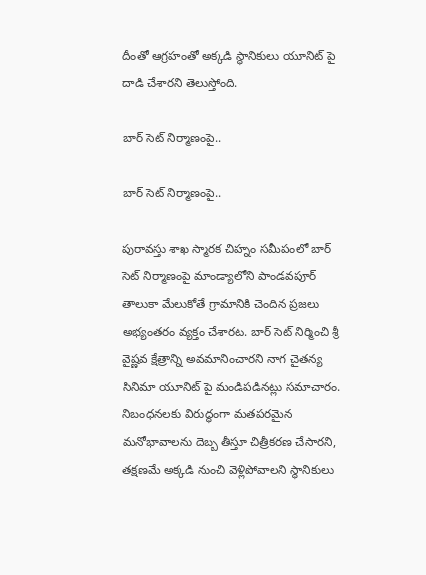దీంతో ఆగ్రహంతో అక్కడి స్థానికులు యూనిట్ పై దాడి చేశారని తెలుస్తోంది.

బార్ సెట్ నిర్మాణంపై..

బార్ సెట్ నిర్మాణంపై..

పురావస్తు శాఖ స్మారక చిహ్నం సమీపంలో బార్ సెట్ నిర్మాణంపై మాండ్యాలోని పాండవపూర్ తాలుకా మేలుకోతే గ్రామానికి చెందిన ప్రజలు అభ్యంతరం వ్యక్తం చేశారట. బార్ సెట్ నిర్మించి శ్రీ వైష్ణవ క్షేత్రాన్ని అవమానించారని నాగ చైతన్య సినిమా యూనిట్ పై మండిపడినట్లు సమాచారం. నిబంధనలకు విరుద్ధంగా మతపరమైన మనోభావాలను దెబ్బ తీస్తూ చిత్రీకరణ చేసారని, తక్షణమే అక్కడి నుంచి వెళ్లిపోవాలని స్థానికులు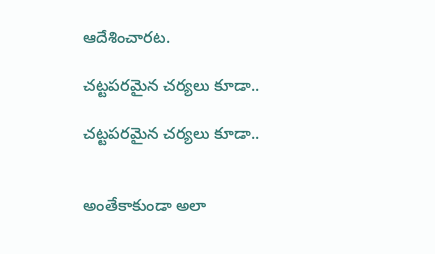ఆదేశించారట.

చట్టపరమైన చర్యలు కూడా..

చట్టపరమైన చర్యలు కూడా..


అంతేకాకుండా అలా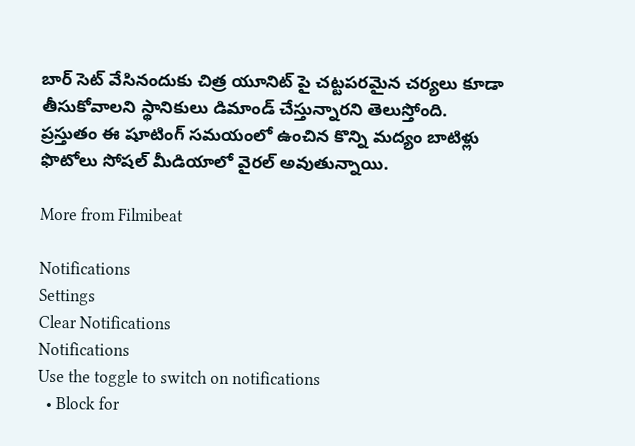బార్ సెట్ వేసినందుకు చిత్ర యూనిట్ పై చట్టపరమైన చర్యలు కూడా తీసుకోవాలని స్థానికులు డిమాండ్ చేస్తున్నారని తెలుస్తోంది. ప్రస్తుతం ఈ షూటింగ్ సమయంలో ఉంచిన కొన్ని మద్యం బాటిళ్లు ఫొటోలు సోషల్ మీడియాలో వైరల్ అవుతున్నాయి.

More from Filmibeat

Notifications
Settings
Clear Notifications
Notifications
Use the toggle to switch on notifications
  • Block for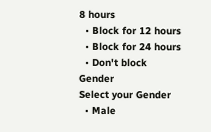8 hours
  • Block for 12 hours
  • Block for 24 hours
  • Don't block
Gender
Select your Gender
  • Male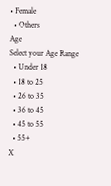• Female
  • Others
Age
Select your Age Range
  • Under 18
  • 18 to 25
  • 26 to 35
  • 36 to 45
  • 45 to 55
  • 55+
X